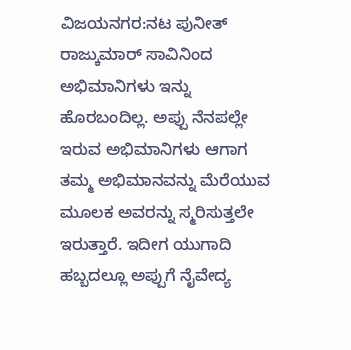ವಿಜಯನಗರ:ನಟ ಪುನೀತ್ ರಾಜ್ಕುಮಾರ್ ಸಾವಿನಿಂದ ಅಭಿಮಾನಿಗಳು ಇನ್ನು ಹೊರಬಂದಿಲ್ಲ. ಅಪ್ಪು ನೆನಪಲ್ಲೇ ಇರುವ ಅಭಿಮಾನಿಗಳು ಆಗಾಗ ತಮ್ಮ ಅಭಿಮಾನವನ್ನು ಮೆರೆಯುವ ಮೂಲಕ ಅವರನ್ನು ಸ್ಮರಿಸುತ್ತಲೇ ಇರುತ್ತಾರೆ. ಇದೀಗ ಯುಗಾದಿ ಹಬ್ಬದಲ್ಲೂ ಅಪ್ಪುಗೆ ನೈವೇದ್ಯ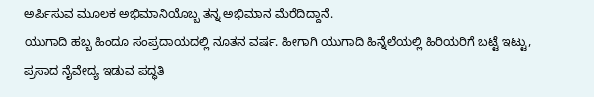ಅರ್ಪಿಸುವ ಮೂಲಕ ಅಭಿಮಾನಿಯೊಬ್ಬ ತನ್ನ ಅಭಿಮಾನ ಮೆರೆದಿದ್ದಾನೆ.
ಯುಗಾದಿ ಹಬ್ಬ ಹಿಂದೂ ಸಂಪ್ರದಾಯದಲ್ಲಿ ನೂತನ ವರ್ಷ. ಹೀಗಾಗಿ ಯುಗಾದಿ ಹಿನ್ನೆಲೆಯಲ್ಲಿ ಹಿರಿಯರಿಗೆ ಬಟ್ಟೆ ಇಟ್ಟು, ಪ್ರಸಾದ ನೈವೇದ್ಯ ಇಡುವ ಪದ್ಧತಿ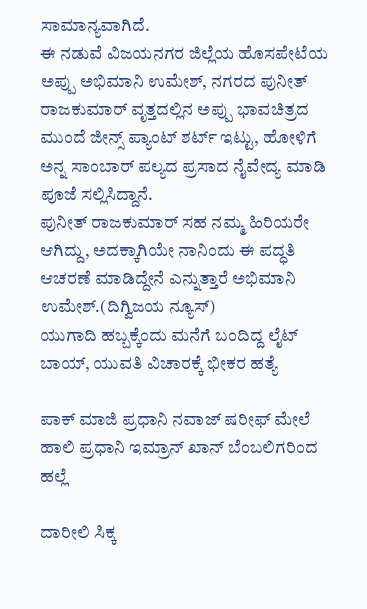ಸಾಮಾನ್ಯವಾಗಿದೆ.
ಈ ನಡುವೆ ವಿಜಯನಗರ ಜಿಲ್ಲೆಯ ಹೊಸಪೇಟೆಯ ಅಪ್ಪು ಅಭಿಮಾನಿ ಉಮೇಶ್, ನಗರದ ಪುನೀತ್ ರಾಜಕುಮಾರ್ ವೃತ್ತದಲ್ಲಿನ ಅಪ್ಪು ಭಾವಚಿತ್ರದ ಮುಂದೆ ಜೀನ್ಸ್ ಪ್ಯಾಂಟ್ ಶರ್ಟ್ ಇಟ್ಟು, ಹೋಳಿಗೆ ಅನ್ನ ಸಾಂಬಾರ್ ಪಲ್ಯದ ಪ್ರಸಾದ ನೈವೇದ್ಯ ಮಾಡಿ ಪೂಜೆ ಸಲ್ಲಿಸಿದ್ದಾನೆ.
ಪುನೀತ್ ರಾಜಕುಮಾರ್ ಸಹ ನಮ್ಮ ಹಿರಿಯರೇ ಆಗಿದ್ದು, ಅದಕ್ಕಾಗಿಯೇ ನಾನಿಂದು ಈ ಪದ್ಧತಿ ಆಚರಣೆ ಮಾಡಿದ್ದೇನೆ ಎನ್ನುತ್ತಾರೆ ಅಭಿಮಾನಿ ಉಮೇಶ್.(ದಿಗ್ವಿಜಯ ನ್ಯೂಸ್)
ಯುಗಾದಿ ಹಬ್ಬಕ್ಕೆಂದು ಮನೆಗೆ ಬಂದಿದ್ದ ಲೈಟ್ ಬಾಯ್, ಯುವತಿ ವಿಚಾರಕ್ಕೆ ಭೀಕರ ಹತ್ಯೆ

ಪಾಕ್ ಮಾಜಿ ಪ್ರಧಾನಿ ನವಾಜ್ ಷರೀಫ್ ಮೇಲೆ ಹಾಲಿ ಪ್ರಧಾನಿ ಇಮ್ರಾನ್ ಖಾನ್ ಬೆಂಬಲಿಗರಿಂದ ಹಲ್ಲೆ

ದಾರೀಲಿ ಸಿಕ್ಕ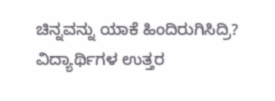ಚಿನ್ನವನ್ನು ಯಾಕೆ ಹಿಂದಿರುಗಿಸಿದ್ರಿ? ವಿದ್ಯಾರ್ಥಿಗಳ ಉತ್ತರ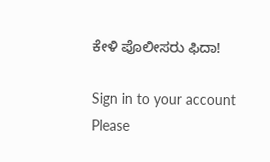ಕೇಳಿ ಪೊಲೀಸರು ಫಿದಾ!

Sign in to your account
Please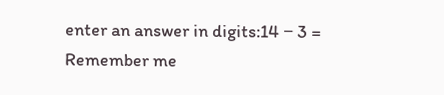enter an answer in digits:14 − 3 =
Remember me